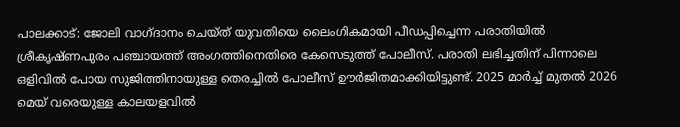പാലക്കാട്: ജോലി വാഗ്ദാനം ചെയ്ത് യുവതിയെ ലൈംഗികമായി പീഡപ്പിച്ചെന്ന പരാതിയിൽ ശ്രീകൃഷ്ണപുരം പഞ്ചായത്ത് അംഗത്തിനെതിരെ കേസെടുത്ത് പോലീസ്. പരാതി ലഭിച്ചതിന് പിന്നാലെ ഒളിവിൽ പോയ സുജിത്തിനായുള്ള തെരച്ചിൽ പോലീസ് ഊർജിതമാക്കിയിട്ടുണ്ട്. 2025 മാർച്ച് മുതൽ 2026 മെയ് വരെയുള്ള കാലയളവിൽ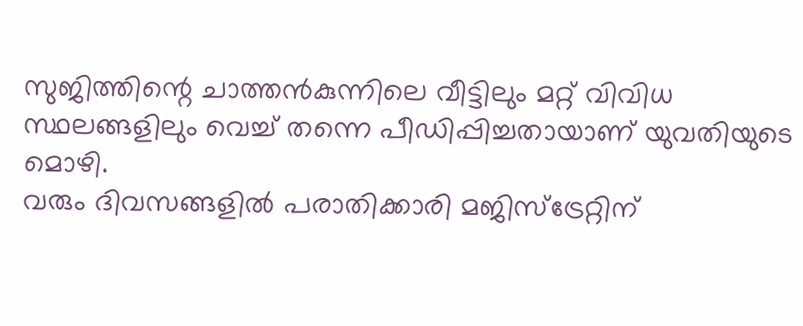സുജിത്തിന്റെ ചാത്തൻകുന്നിലെ വീട്ടിലും മറ്റ് വിവിധ സ്ഥലങ്ങളിലും വെച്ച് തന്നെ പീഡിപ്പിച്ചതായാണ് യുവതിയുടെ മൊഴി.
വരും ദിവസങ്ങളിൽ പരാതിക്കാരി മജിസ്ട്രേറ്റിന്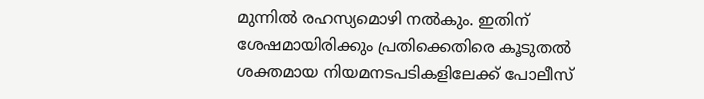മുന്നിൽ രഹസ്യമൊഴി നൽകും. ഇതിന് ശേഷമായിരിക്കും പ്രതിക്കെതിരെ കൂടുതൽ ശക്തമായ നിയമനടപടികളിലേക്ക് പോലീസ്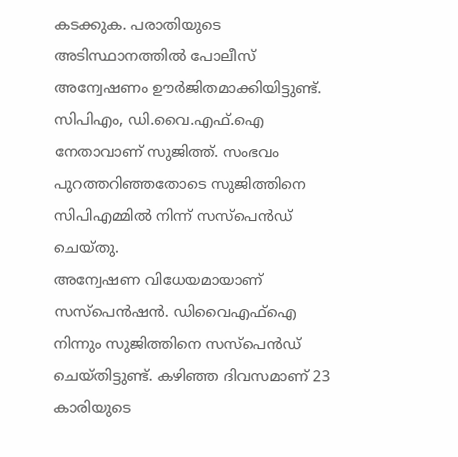കടക്കുക. പരാതിയുടെ അടിസ്ഥാനത്തിൽ പോലീസ് അന്വേഷണം ഊർജിതമാക്കിയിട്ടുണ്ട്. സിപിഎം, ഡി.വൈ.എഫ്.ഐ നേതാവാണ് സുജിത്ത്. സംഭവം പുറത്തറിഞ്ഞതോടെ സുജിത്തിനെ സിപിഎമ്മിൽ നിന്ന് സസ്പെൻഡ് ചെയ്തു.
അന്വേഷണ വിധേയമായാണ് സസ്പെൻഷൻ. ഡിവൈഎഫ്ഐ നിന്നും സുജിത്തിനെ സസ്പെൻഡ് ചെയ്തിട്ടുണ്ട്. കഴിഞ്ഞ ദിവസമാണ് 23 കാരിയുടെ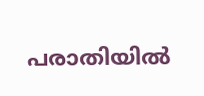പരാതിയിൽ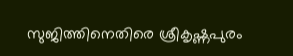സുജിത്തിനെതിരെ ശ്രീകൃഷ്ണപുരം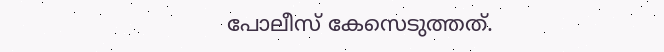പോലീസ് കേസെടുത്തത്.